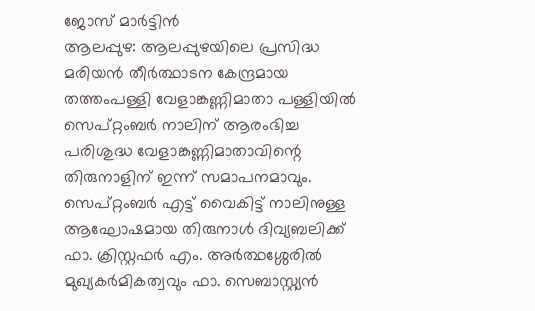ജോസ് മാർട്ടിൻ
ആലപ്പുഴ: ആലപ്പുഴയിലെ പ്രസിദ്ധ മരിയൻ തീർത്ഥാടന കേന്ദ്രമായ തത്തംപള്ളി വേളാങ്കണ്ണിമാതാ പള്ളിയിൽ സെപ്റ്റംബർ നാലിന് ആരംഭിച്ച പരിശുദ്ധ വേളാങ്കണ്ണിമാതാവിന്റെ തിരുനാളിന് ഇന്ന് സമാപനമാവും. സെപ്റ്റംബർ എട്ട് വൈകിട്ട് നാലിനുള്ള ആഘോഷമായ തിരുനാൾ ദിവ്യബലിക്ക് ഫാ. ക്രിസ്റ്റഫർ എം. അർത്ഥശ്ശേരിൽ മുഖ്യകർമികത്വവും ഫാ. സെബാസ്റ്റ്യൻ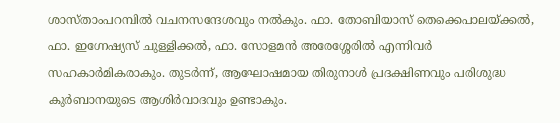ശാസ്താംപറമ്പിൽ വചനസന്ദേശവും നൽകും. ഫാ. തോബിയാസ് തെക്കെപാലയ്ക്കൽ, ഫാ. ഇഗ്നേഷ്യസ് ചുള്ളിക്കൽ, ഫാ. സോളമൻ അരേശ്ശേരിൽ എന്നിവർ സഹകാർമികരാകും. തുടർന്ന്, ആഘോഷമായ തിരുനാൾ പ്രദക്ഷിണവും പരിശുദ്ധ കുർബാനയുടെ ആശിർവാദവും ഉണ്ടാകും.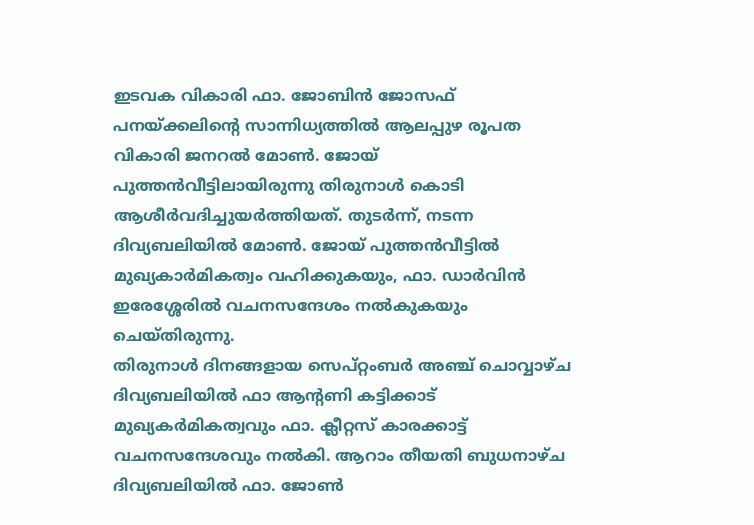ഇടവക വികാരി ഫാ. ജോബിൻ ജോസഫ് പനയ്ക്കലിന്റെ സാന്നിധ്യത്തിൽ ആലപ്പുഴ രൂപത വികാരി ജനറൽ മോൺ. ജോയ് പുത്തൻവീട്ടിലായിരുന്നു തിരുനാൾ കൊടി ആശീർവദിച്ചുയർത്തിയത്. തുടർന്ന്, നടന്ന ദിവ്യബലിയിൽ മോൺ. ജോയ് പുത്തൻവീട്ടിൽ മുഖ്യകാർമികത്വം വഹിക്കുകയും, ഫാ. ഡാർവിൻ ഇരേശ്ശേരിൽ വചനസന്ദേശം നൽകുകയും ചെയ്തിരുന്നു.
തിരുനാൾ ദിനങ്ങളായ സെപ്റ്റംബർ അഞ്ച് ചൊവ്വാഴ്ച ദിവ്യബലിയിൽ ഫാ ആന്റണി കട്ടിക്കാട് മുഖ്യകർമികത്വവും ഫാ. ക്ലീറ്റസ് കാരക്കാട്ട് വചനസന്ദേശവും നൽകി. ആറാം തീയതി ബുധനാഴ്ച ദിവ്യബലിയിൽ ഫാ. ജോൺ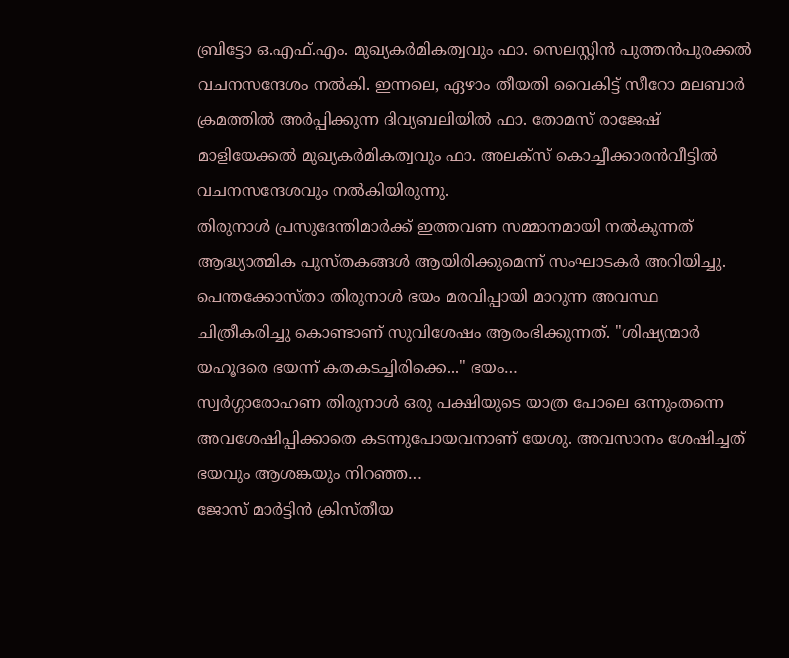ബ്രിട്ടോ ഒ.എഫ്.എം. മുഖ്യകർമികത്വവും ഫാ. സെലസ്റ്റിൻ പുത്തൻപുരക്കൽ വചനസന്ദേശം നൽകി. ഇന്നലെ, ഏഴാം തീയതി വൈകിട്ട് സീറോ മലബാർ ക്രമത്തിൽ അർപ്പിക്കുന്ന ദിവ്യബലിയിൽ ഫാ. തോമസ് രാജേഷ് മാളിയേക്കൽ മുഖ്യകർമികത്വവും ഫാ. അലക്സ് കൊച്ചീക്കാരൻവീട്ടിൽ വചനസന്ദേശവും നൽകിയിരുന്നു.
തിരുനാൾ പ്രസുദേന്തിമാർക്ക് ഇത്തവണ സമ്മാനമായി നൽകുന്നത് ആദ്ധ്യാത്മിക പുസ്തകങ്ങൾ ആയിരിക്കുമെന്ന് സംഘാടകർ അറിയിച്ചു.
പെന്തക്കോസ്താ തിരുനാൾ ഭയം മരവിപ്പായി മാറുന്ന അവസ്ഥ ചിത്രീകരിച്ചു കൊണ്ടാണ് സുവിശേഷം ആരംഭിക്കുന്നത്. "ശിഷ്യന്മാർ യഹൂദരെ ഭയന്ന് കതകടച്ചിരിക്കെ..." ഭയം…
സ്വർഗ്ഗാരോഹണ തിരുനാൾ ഒരു പക്ഷിയുടെ യാത്ര പോലെ ഒന്നുംതന്നെ അവശേഷിപ്പിക്കാതെ കടന്നുപോയവനാണ് യേശു. അവസാനം ശേഷിച്ചത് ഭയവും ആശങ്കയും നിറഞ്ഞ…
ജോസ് മാർട്ടിൻ ക്രിസ്തീയ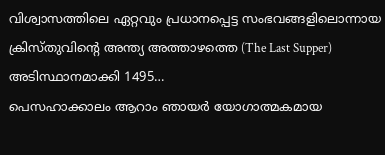വിശ്വാസത്തിലെ ഏറ്റവും പ്രധാനപ്പെട്ട സംഭവങ്ങളിലൊന്നായ ക്രിസ്തുവിന്റെ അന്ത്യ അത്താഴത്തെ (The Last Supper) അടിസ്ഥാനമാക്കി 1495…
പെസഹാക്കാലം ആറാം ഞായർ യോഗാത്മകമായ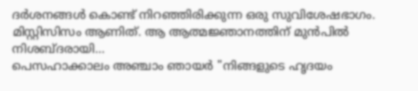ദർശനങ്ങൾ കൊണ്ട് നിറഞ്ഞിരിക്കുന്ന ഒരു സുവിശേഷഭാഗം. മിസ്റ്റിസിസം ആണിത്. ആ ആത്മജ്ഞാനത്തിന് മുൻപിൽ നിശബ്ദരായി…
പെസഹാക്കാലം അഞ്ചാം ഞായർ "നിങ്ങളുടെ ഹൃദയം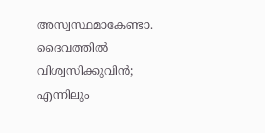അസ്വസ്ഥമാകേണ്ടാ. ദൈവത്തിൽ വിശ്വസിക്കുവിൻ; എന്നിലും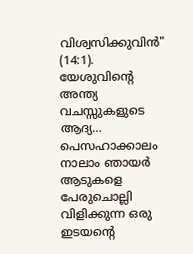വിശ്വസിക്കുവിൻ" (14:1). യേശുവിന്റെ അന്ത്യ വചസ്സുകളുടെ ആദ്യ…
പെസഹാക്കാലം നാലാം ഞായർ ആടുകളെ പേരുചൊല്ലി വിളിക്കുന്ന ഒരു ഇടയന്റെ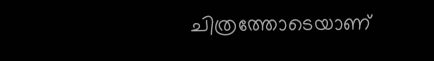ചിത്രത്തോടെയാണ്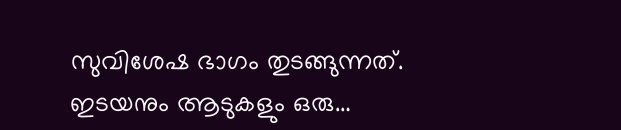സുവിശേഷ ഭാഗം തുടങ്ങുന്നത്. ഇടയനും ആടുകളും ഒരു…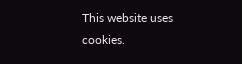This website uses cookies.